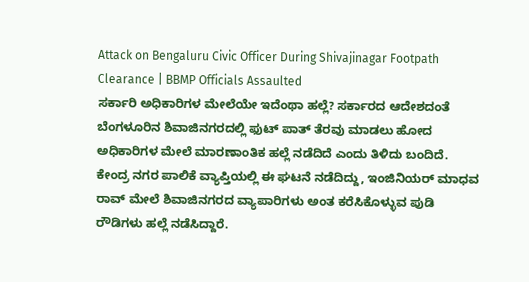Attack on Bengaluru Civic Officer During Shivajinagar Footpath Clearance | BBMP Officials Assaulted
ಸರ್ಕಾರಿ ಅಧಿಕಾರಿಗಳ ಮೇಲೆಯೇ ಇದೆಂಥಾ ಹಲ್ಲೆ? ಸರ್ಕಾರದ ಆದೇಶದಂತೆ ಬೆಂಗಳೂರಿನ ಶಿವಾಜಿನಗರದಲ್ಲಿ ಫುಟ್ ಪಾತ್ ತೆರವು ಮಾಡಲು ಹೋದ ಅಧಿಕಾರಿಗಳ ಮೇಲೆ ಮಾರಣಾಂತಿಕ ಹಲ್ಲೆ ನಡೆದಿದೆ ಎಂದು ತಿಳಿದು ಬಂದಿದೆ. ಕೇಂದ್ರ ನಗರ ಪಾಲಿಕೆ ವ್ಯಾಪ್ತಿಯಲ್ಲಿ ಈ ಘಟನೆ ನಡೆದಿದ್ದು, ಇಂಜಿನಿಯರ್ ಮಾಧವ ರಾವ್ ಮೇಲೆ ಶಿವಾಜಿನಗರದ ವ್ಯಾಪಾರಿಗಳು ಅಂತ ಕರೆಸಿಕೊಳ್ಳುವ ಪುಡಿ ರೌಡಿಗಳು ಹಲ್ಲೆ ನಡೆಸಿದ್ದಾರೆ.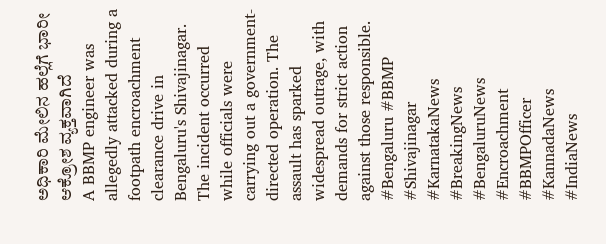ಅಧಿಕಾರಿ ಮೇಲಿನ ಹಲ್ಲೆಗೆ ಭಾರೀ ಆಕ್ರೋಶ ವ್ಯಕ್ತವಾಗಿದೆ
A BBMP engineer was allegedly attacked during a footpath encroachment clearance drive in Bengaluru's Shivajinagar. The incident occurred while officials were carrying out a government-directed operation. The assault has sparked widespread outrage, with demands for strict action against those responsible.
#Bengaluru #BBMP #Shivajinagar #KarnatakaNews #BreakingNews #BengaluruNews #Encroachment #BBMPOfficer #KannadaNews #IndiaNews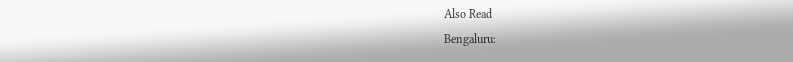Also Read
Bengaluru: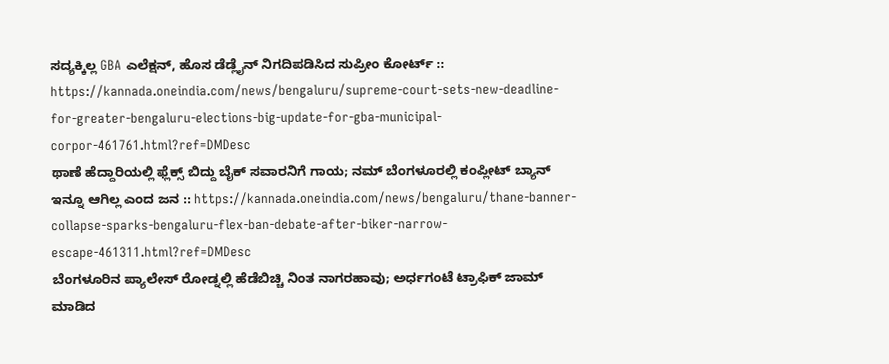ಸದ್ಯಕ್ಕಿಲ್ಲ GBA ಎಲೆಕ್ಷನ್, ಹೊಸ ಡೆಡ್ಲೈನ್ ನಿಗದಿಪಡಿಸಿದ ಸುಪ್ರೀಂ ಕೋರ್ಟ್ :: https://kannada.oneindia.com/news/bengaluru/supreme-court-sets-new-deadline-for-greater-bengaluru-elections-big-update-for-gba-municipal-corpor-461761.html?ref=DMDesc
ಥಾಣೆ ಹೆದ್ದಾರಿಯಲ್ಲಿ ಫ್ಲೆಕ್ಸ್ ಬಿದ್ದು ಬೈಕ್ ಸವಾರನಿಗೆ ಗಾಯ; ನಮ್ ಬೆಂಗಳೂರಲ್ಲಿ ಕಂಪ್ಲೀಟ್ ಬ್ಯಾನ್ ಇನ್ನೂ ಆಗಿಲ್ಲ ಎಂದ ಜನ :: https://kannada.oneindia.com/news/bengaluru/thane-banner-collapse-sparks-bengaluru-flex-ban-debate-after-biker-narrow-escape-461311.html?ref=DMDesc
ಬೆಂಗಳೂರಿನ ಪ್ಯಾಲೇಸ್ ರೋಡ್ನಲ್ಲಿ ಹೆಡೆಬಿಚ್ಚಿ ನಿಂತ ನಾಗರಹಾವು; ಅರ್ಧಗಂಟೆ ಟ್ರಾಫಿಕ್ ಜಾಮ್ ಮಾಡಿದ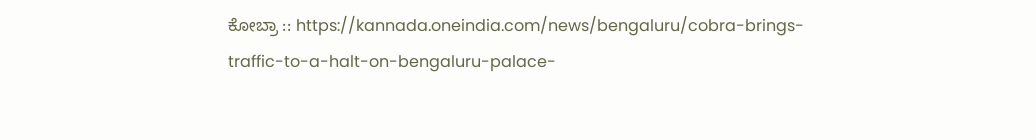ಕೋಬ್ರಾ :: https://kannada.oneindia.com/news/bengaluru/cobra-brings-traffic-to-a-halt-on-bengaluru-palace-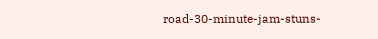road-30-minute-jam-stuns-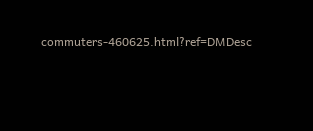commuters-460625.html?ref=DMDesc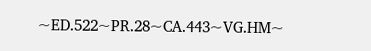~ED.522~PR.28~CA.443~VG.HM~